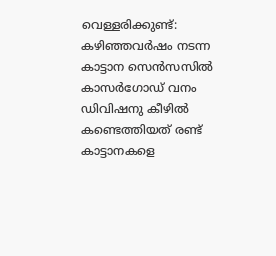വെള്ളരിക്കുണ്ട്: കഴിഞ്ഞവർഷം നടന്ന കാട്ടാന സെൻസസിൽ കാസർഗോഡ് വനം ഡിവിഷനു കീഴിൽ കണ്ടെത്തിയത് രണ്ട് കാട്ടാനകളെ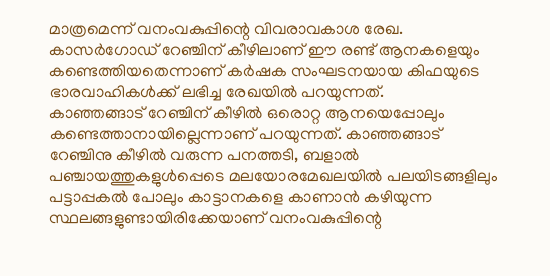മാത്രമെന്ന് വനംവകുപ്പിന്റെ വിവരാവകാശ രേഖ. കാസർഗോഡ് റേഞ്ചിന് കീഴിലാണ് ഈ രണ്ട് ആനകളെയും കണ്ടെത്തിയതെന്നാണ് കർഷക സംഘടനയായ കിഫയുടെ ഭാരവാഹികൾക്ക് ലഭിച്ച രേഖയിൽ പറയുന്നത്.
കാഞ്ഞങ്ങാട് റേഞ്ചിന് കീഴിൽ ഒരൊറ്റ ആനയെപ്പോലും കണ്ടെത്താനായില്ലെന്നാണ് പറയുന്നത്. കാഞ്ഞങ്ങാട് റേഞ്ചിനു കീഴിൽ വരുന്ന പനത്തടി, ബളാൽ പഞ്ചായത്തുകളുൾപ്പെടെ മലയോരമേഖലയിൽ പലയിടങ്ങളിലും പട്ടാപ്പകൽ പോലും കാട്ടാനകളെ കാണാൻ കഴിയുന്ന സ്ഥലങ്ങളുണ്ടായിരിക്കേയാണ് വനംവകുപ്പിന്റെ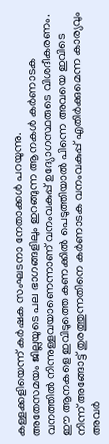കള്ളക്കളിയെന്ന് കർഷക സംഘടനാ നേതാക്കൾ പറയുന്നു.
അതേസമയം ജില്ലയുടെ പല ഭാഗങ്ങളിലും ഇറങ്ങുന്ന ആനകൾ കർണാടക വനത്തിൽ നിന്നുള്ളവയാണെന്നാണ് വനംവകുപ്പ് ഉദ്യോഗസ്ഥരുടെ വിശദീകരണം. ഈ ആനകളെ ഇവിടുത്തെ കണക്കിൽ പെടുത്തിയാൽ പിന്നെ അവയെ ഇവിടെ നിന്ന് അങ്ങോട്ട് തുരത്തുന്നതിനെ കർണാടക വനംവകുപ്പ് എതിർക്കുമെന്ന കാര്യവും അവർ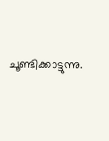ചൂണ്ടിക്കാട്ടുന്നു.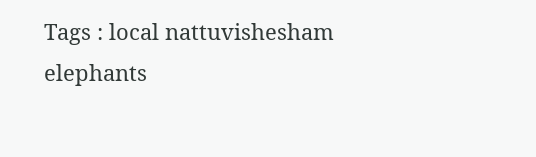Tags : local nattuvishesham elephants